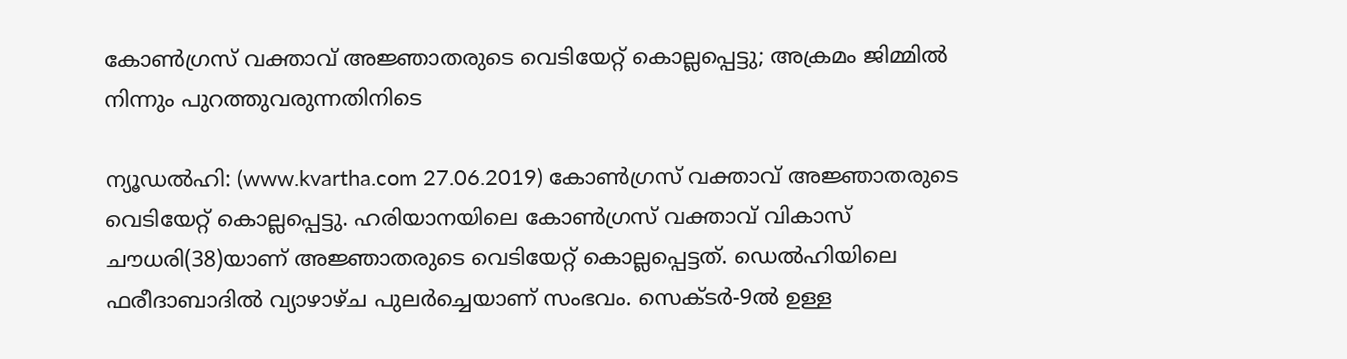കോണ്‍ഗ്രസ് വക്താവ് അജ്ഞാതരുടെ വെടിയേറ്റ് കൊല്ലപ്പെട്ടു; അക്രമം ജിമ്മില്‍ നിന്നും പുറത്തുവരുന്നതിനിടെ

ന്യൂഡല്‍ഹി: (www.kvartha.com 27.06.2019) കോണ്‍ഗ്രസ് വക്താവ് അജ്ഞാതരുടെ വെടിയേറ്റ് കൊല്ലപ്പെട്ടു. ഹരിയാനയിലെ കോണ്‍ഗ്രസ് വക്താവ് വികാസ് ചൗധരി(38)യാണ് അജ്ഞാതരുടെ വെടിയേറ്റ് കൊല്ലപ്പെട്ടത്. ഡെല്‍ഹിയിലെ ഫരീദാബാദില്‍ വ്യാഴാഴ്ച പുലര്‍ച്ചെയാണ് സംഭവം. സെക്ടര്‍-9ല്‍ ഉള്ള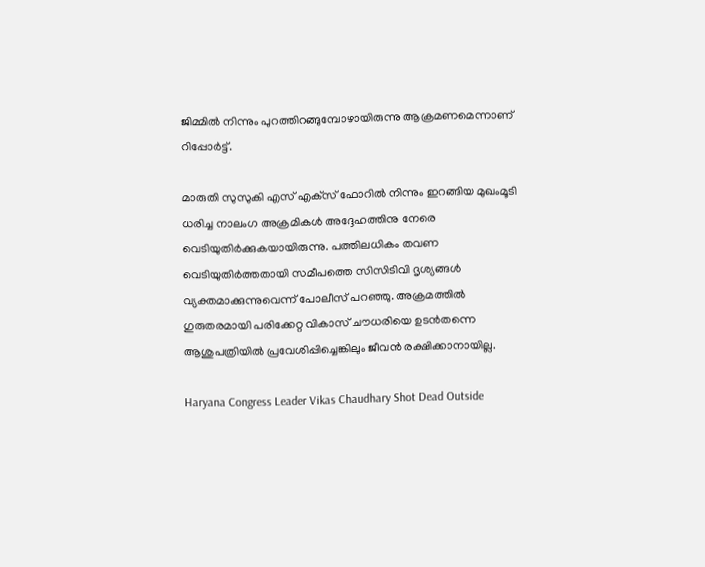ജിമ്മില്‍ നിന്നും പുറത്തിറങ്ങുമ്പോഴായിരുന്നു ആക്രമണമെന്നാണ് റിപ്പോര്‍ട്ട്.

മാരുതി സുസുകി എസ് എക്‌സ് ഫോറില്‍ നിന്നും ഇറങ്ങിയ മുഖംമൂടി ധരിച്ച നാലംഗ അക്രമികള്‍ അദ്ദേഹത്തിനു നേരെ വെടിയുതിര്‍ക്കുകയായിരുന്നു. പത്തിലധികം തവണ വെടിയുതിര്‍ത്തതായി സമീപത്തെ സിസിടിവി ദൃശ്യങ്ങള്‍ വ്യക്തമാക്കുന്നുവെന്ന് പോലീസ് പറഞ്ഞു. അക്രമത്തില്‍ ഗുരുതരമായി പരിക്കേറ്റ വികാസ് ചൗധരിയെ ഉടന്‍തന്നെ ആശുപത്രിയില്‍ പ്രവേശിപ്പിച്ചെങ്കിലും ജീവന്‍ രക്ഷിക്കാനായില്ല.

Haryana Congress Leader Vikas Chaudhary Shot Dead Outside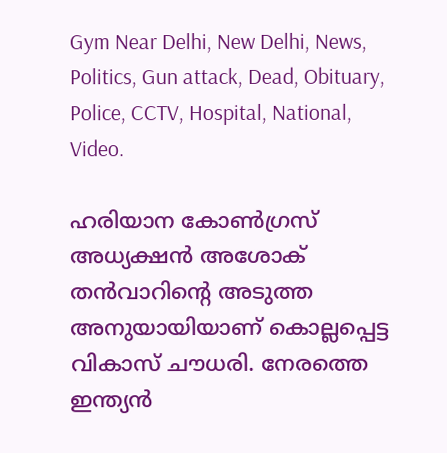Gym Near Delhi, New Delhi, News, Politics, Gun attack, Dead, Obituary, Police, CCTV, Hospital, National, Video.

ഹരിയാന കോണ്‍ഗ്രസ് അധ്യക്ഷന്‍ അശോക് തന്‍വാറിന്റെ അടുത്ത അനുയായിയാണ് കൊല്ലപ്പെട്ട വികാസ് ചൗധരി. നേരത്തെ ഇന്ത്യന്‍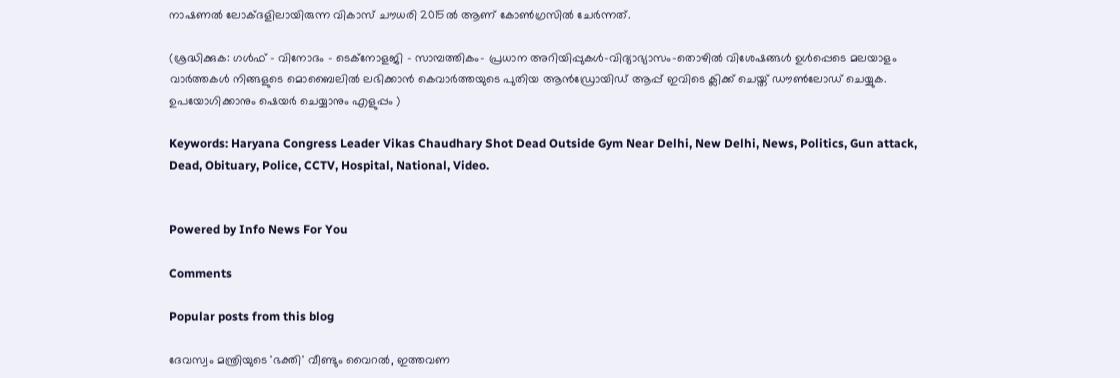നാഷണല്‍ ലോക്ദളിലായിരുന്ന വികാസ് ചൗധരി 2015ല്‍ ആണ് കോണ്‍ഗ്രസില്‍ ചേര്‍ന്നത്.

(ശ്രദ്ധിക്കുക: ഗൾഫ് - വിനോദം - ടെക്നോളജി - സാമ്പത്തികം- പ്രധാന അറിയിപ്പുകൾ-വിദ്യാഭ്യാസം-തൊഴിൽ വിശേഷങ്ങൾ ഉൾപ്പെടെ മലയാളം വാർത്തകൾ നിങ്ങളുടെ മൊബൈലിൽ ലഭിക്കാൻ കെവാർത്തയുടെ പുതിയ ആൻഡ്രോയിഡ് ആപ്പ് ഇവിടെ ക്ലിക്ക് ചെയ്ത് ഡൗൺലോഡ് ചെയ്യുക. ഉപയോഗിക്കാനും ഷെയർ ചെയ്യാനും എളുപ്പം )

Keywords: Haryana Congress Leader Vikas Chaudhary Shot Dead Outside Gym Near Delhi, New Delhi, News, Politics, Gun attack, Dead, Obituary, Police, CCTV, Hospital, National, Video.


Powered by Info News For You

Comments

Popular posts from this blog

ദേവസ്വം മന്ത്രിയുടെ 'ഭക്തി' വീണ്ടും വൈറല്‍, ഇത്തവണ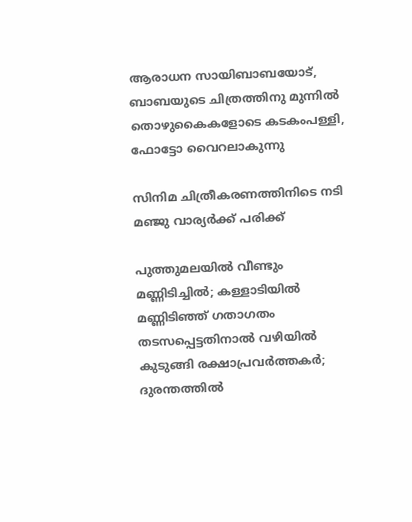ആരാധന സായിബാബയോട്, ബാബയുടെ ചിത്രത്തിനു മുന്നില്‍ തൊഴുകൈകളോടെ കടകംപള്ളി, ഫോട്ടോ വൈറലാകുന്നു

സിനിമ ചിത്രീകരണത്തിനിടെ നടി മഞ്ജു വാര്യര്‍ക്ക് പരിക്ക്

പുത്തുമലയില്‍ വീണ്ടും മണ്ണിടിച്ചില്‍; കള്ളാടിയില്‍ മണ്ണിടിഞ്ഞ് ഗതാഗതം തടസപ്പെട്ടതിനാല്‍ വഴിയില്‍ കുടുങ്ങി രക്ഷാപ്രവര്‍ത്തകര്‍; ദുരന്തത്തില്‍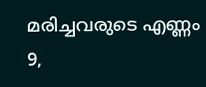മരിച്ചവരുടെ എണ്ണം 9,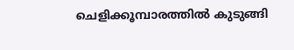ചെളിക്കൂമ്പാരത്തില്‍ കുടുങ്ങി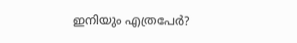ഇനിയും എത്രപേര്‍?